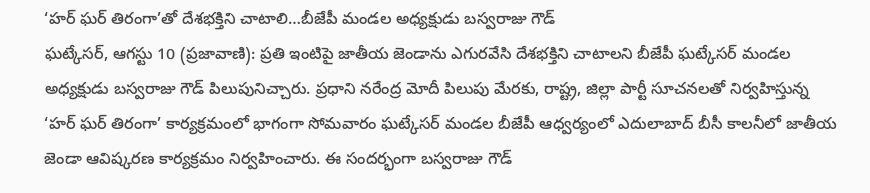‘హర్ ఘర్ తిరంగా’తో దేశభక్తిని చాటాలి…బీజేపీ మండల అధ్యక్షుడు బస్వరాజు గౌడ్
ఘట్కేసర్, ఆగస్టు 10 (ప్రజావాణి): ప్రతి ఇంటిపై జాతీయ జెండాను ఎగురవేసి దేశభక్తిని చాటాలని బీజేపీ ఘట్కేసర్ మండల అధ్యక్షుడు బస్వరాజు గౌడ్ పిలుపునిచ్చారు. ప్రధాని నరేంద్ర మోదీ పిలుపు మేరకు, రాష్ట్ర, జిల్లా పార్టీ సూచనలతో నిర్వహిస్తున్న ‘హర్ ఘర్ తిరంగా’ కార్యక్రమంలో భాగంగా సోమవారం ఘట్కేసర్ మండల బీజేపీ ఆధ్వర్యంలో ఎదులాబాద్ బీసీ కాలనీలో జాతీయ జెండా ఆవిష్కరణ కార్యక్రమం నిర్వహించారు. ఈ సందర్భంగా బస్వరాజు గౌడ్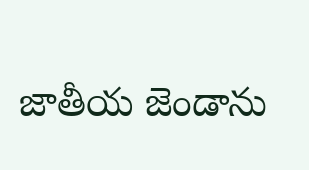జాతీయ జెండాను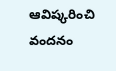ఆవిష్కరించి వందనం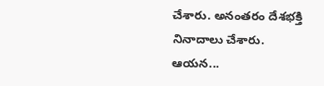చేశారు. అనంతరం దేశభక్తి నినాదాలు చేశారు. ఆయన...